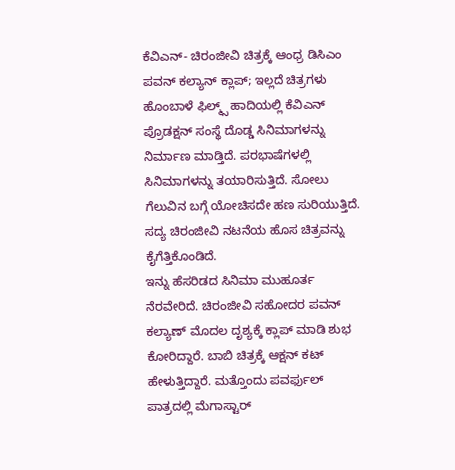ಕೆವಿಎನ್- ಚಿರಂಜೀವಿ ಚಿತ್ರಕ್ಕೆ ಆಂಧ್ರ ಡಿಸಿಎಂ ಪವನ್ ಕಲ್ಯಾನ್ ಕ್ಲಾಪ್; ಇಲ್ಲದೆ ಚಿತ್ರಗಳು
ಹೊಂಬಾಳೆ ಫಿಲ್ಮ್ಸ್ ಹಾದಿಯಲ್ಲಿ ಕೆವಿಎನ್ ಪ್ರೊಡಕ್ಷನ್ ಸಂಸ್ಥೆ ದೊಡ್ಡ ಸಿನಿಮಾಗಳನ್ನು ನಿರ್ಮಾಣ ಮಾಡ್ತಿದೆ. ಪರಭಾಷೆಗಳಲ್ಲಿ ಸಿನಿಮಾಗಳನ್ನು ತಯಾರಿಸುತ್ತಿದೆ. ಸೋಲು ಗೆಲುವಿನ ಬಗ್ಗೆ ಯೋಚಿಸದೇ ಹಣ ಸುರಿಯುತ್ತಿದೆ. ಸದ್ಯ ಚಿರಂಜೀವಿ ನಟನೆಯ ಹೊಸ ಚಿತ್ರವನ್ನು ಕೈಗೆತ್ತಿಕೊಂಡಿದೆ.
ಇನ್ನು ಹೆಸರಿಡದ ಸಿನಿಮಾ ಮುಹೂರ್ತ ನೆರವೇರಿದೆ. ಚಿರಂಜೀವಿ ಸಹೋದರ ಪವನ್ ಕಲ್ಯಾಣ್ ಮೊದಲ ದೃಶ್ಯಕ್ಕೆ ಕ್ಲಾಪ್ ಮಾಡಿ ಶುಭ ಕೋರಿದ್ದಾರೆ. ಬಾಬಿ ಚಿತ್ರಕ್ಕೆ ಆಕ್ಷನ್ ಕಟ್ ಹೇಳುತ್ತಿದ್ದಾರೆ. ಮತ್ತೊಂದು ಪವರ್ಫುಲ್ ಪಾತ್ರದಲ್ಲಿ ಮೆಗಾಸ್ಟಾರ್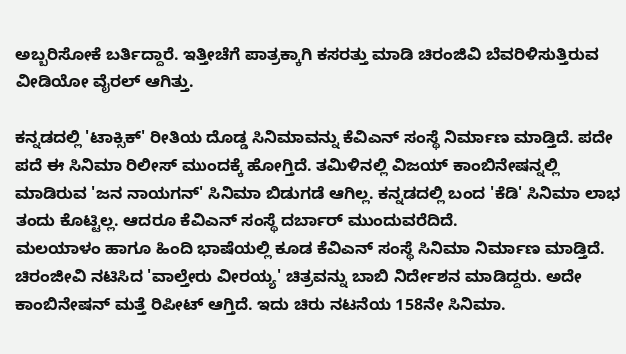ಅಬ್ಬರಿಸೋಕೆ ಬರ್ತಿದ್ದಾರೆ. ಇತ್ತೀಚೆಗೆ ಪಾತ್ರಕ್ಕಾಗಿ ಕಸರತ್ತು ಮಾಡಿ ಚಿರಂಜಿವಿ ಬೆವರಿಳಿಸುತ್ತಿರುವ ವೀಡಿಯೋ ವೈರಲ್ ಆಗಿತ್ತು.

ಕನ್ನಡದಲ್ಲಿ 'ಟಾಕ್ಸಿಕ್' ರೀತಿಯ ದೊಡ್ಡ ಸಿನಿಮಾವನ್ನು ಕೆವಿಎನ್ ಸಂಸ್ಥೆ ನಿರ್ಮಾಣ ಮಾಡ್ತಿದೆ. ಪದೇ ಪದೆ ಈ ಸಿನಿಮಾ ರಿಲೀಸ್ ಮುಂದಕ್ಕೆ ಹೋಗ್ತಿದೆ. ತಮಿಳಿನಲ್ಲಿ ವಿಜಯ್ ಕಾಂಬಿನೇಷನ್ನಲ್ಲಿ ಮಾಡಿರುವ 'ಜನ ನಾಯಗನ್' ಸಿನಿಮಾ ಬಿಡುಗಡೆ ಆಗಿಲ್ಲ. ಕನ್ನಡದಲ್ಲಿ ಬಂದ 'ಕೆಡಿ' ಸಿನಿಮಾ ಲಾಭ ತಂದು ಕೊಟ್ಟಿಲ್ಲ. ಆದರೂ ಕೆವಿಎನ್ ಸಂಸ್ಥೆ ದರ್ಬಾರ್ ಮುಂದುವರೆದಿದೆ.
ಮಲಯಾಳಂ ಹಾಗೂ ಹಿಂದಿ ಭಾಷೆಯಲ್ಲಿ ಕೂಡ ಕೆವಿಎನ್ ಸಂಸ್ಥೆ ಸಿನಿಮಾ ನಿರ್ಮಾಣ ಮಾಡ್ತಿದೆ. ಚಿರಂಜೀವಿ ನಟಿಸಿದ 'ವಾಲ್ತೇರು ವೀರಯ್ಯ' ಚಿತ್ರವನ್ನು ಬಾಬಿ ನಿರ್ದೇಶನ ಮಾಡಿದ್ದರು. ಅದೇ ಕಾಂಬಿನೇಷನ್ ಮತ್ತೆ ರಿಪೀಟ್ ಆಗ್ತಿದೆ. ಇದು ಚಿರು ನಟನೆಯ 158ನೇ ಸಿನಿಮಾ.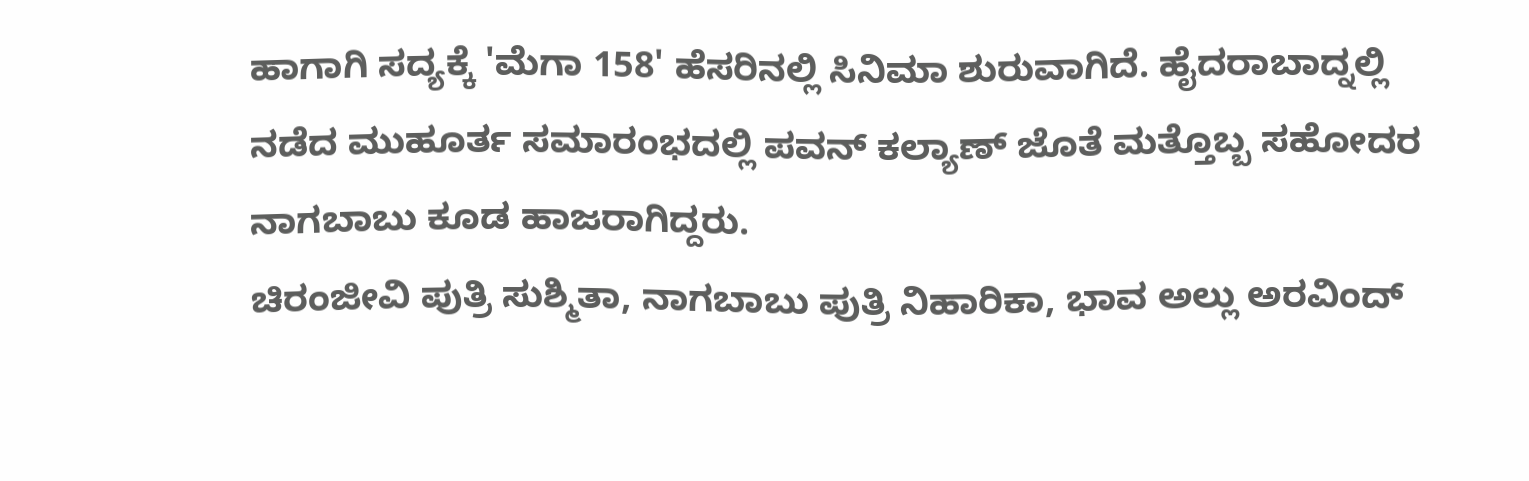ಹಾಗಾಗಿ ಸದ್ಯಕ್ಕೆ 'ಮೆಗಾ 158' ಹೆಸರಿನಲ್ಲಿ ಸಿನಿಮಾ ಶುರುವಾಗಿದೆ. ಹೈದರಾಬಾದ್ನಲ್ಲಿ ನಡೆದ ಮುಹೂರ್ತ ಸಮಾರಂಭದಲ್ಲಿ ಪವನ್ ಕಲ್ಯಾಣ್ ಜೊತೆ ಮತ್ತೊಬ್ಬ ಸಹೋದರ ನಾಗಬಾಬು ಕೂಡ ಹಾಜರಾಗಿದ್ದರು.
ಚಿರಂಜೀವಿ ಪುತ್ರಿ ಸುಶ್ಮಿತಾ, ನಾಗಬಾಬು ಪುತ್ರಿ ನಿಹಾರಿಕಾ, ಭಾವ ಅಲ್ಲು ಅರವಿಂದ್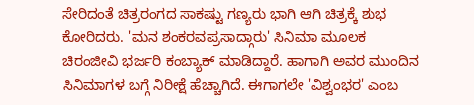ಸೇರಿದಂತೆ ಚಿತ್ರರಂಗದ ಸಾಕಷ್ಟು ಗಣ್ಯರು ಭಾಗಿ ಆಗಿ ಚಿತ್ರಕ್ಕೆ ಶುಭ ಕೋರಿದರು. 'ಮನ ಶಂಕರವಪ್ರಸಾದ್ಗಾರು' ಸಿನಿಮಾ ಮೂಲಕ ಚಿರಂಜೀವಿ ಭರ್ಜರಿ ಕಂಬ್ಯಾಕ್ ಮಾಡಿದ್ದಾರೆ. ಹಾಗಾಗಿ ಅವರ ಮುಂದಿನ ಸಿನಿಮಾಗಳ ಬಗ್ಗೆ ನಿರೀಕ್ಷೆ ಹೆಚ್ಚಾಗಿದೆ. ಈಗಾಗಲೇ 'ವಿಶ್ವಂಭರ' ಎಂಬ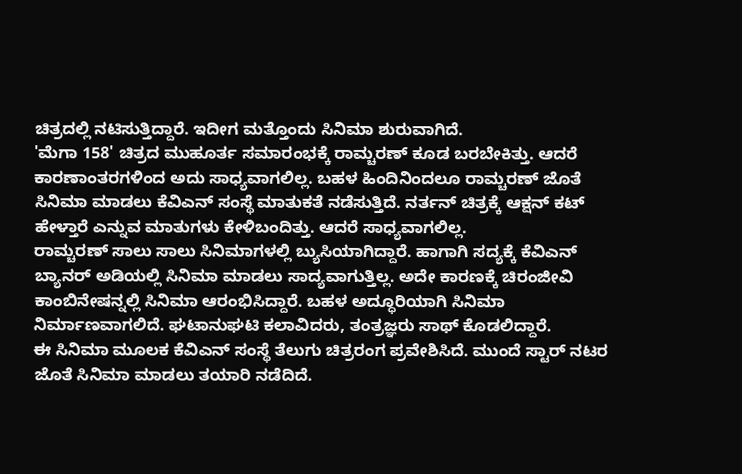ಚಿತ್ರದಲ್ಲಿ ನಟಿಸುತ್ತಿದ್ದಾರೆ. ಇದೀಗ ಮತ್ತೊಂದು ಸಿನಿಮಾ ಶುರುವಾಗಿದೆ.
'ಮೆಗಾ 158' ಚಿತ್ರದ ಮುಹೂರ್ತ ಸಮಾರಂಭಕ್ಕೆ ರಾಮ್ಚರಣ್ ಕೂಡ ಬರಬೇಕಿತ್ತು. ಆದರೆ ಕಾರಣಾಂತರಗಳಿಂದ ಅದು ಸಾಧ್ಯವಾಗಲಿಲ್ಲ. ಬಹಳ ಹಿಂದಿನಿಂದಲೂ ರಾಮ್ಚರಣ್ ಜೊತೆ ಸಿನಿಮಾ ಮಾಡಲು ಕೆವಿಎನ್ ಸಂಸ್ಥೆ ಮಾತುಕತೆ ನಡೆಸುತ್ತಿದೆ. ನರ್ತನ್ ಚಿತ್ರಕ್ಕೆ ಆಕ್ಷನ್ ಕಟ್ ಹೇಳ್ತಾರೆ ಎನ್ನುವ ಮಾತುಗಳು ಕೇಳಿಬಂದಿತ್ತು. ಆದರೆ ಸಾಧ್ಯವಾಗಲಿಲ್ಲ.
ರಾಮ್ಚರಣ್ ಸಾಲು ಸಾಲು ಸಿನಿಮಾಗಳಲ್ಲಿ ಬ್ಯುಸಿಯಾಗಿದ್ದಾರೆ. ಹಾಗಾಗಿ ಸದ್ಯಕ್ಕೆ ಕೆವಿಎನ್ ಬ್ಯಾನರ್ ಅಡಿಯಲ್ಲಿ ಸಿನಿಮಾ ಮಾಡಲು ಸಾದ್ಯವಾಗುತ್ತಿಲ್ಲ. ಅದೇ ಕಾರಣಕ್ಕೆ ಚಿರಂಜೀವಿ ಕಾಂಬಿನೇಷನ್ನಲ್ಲಿ ಸಿನಿಮಾ ಆರಂಭಿಸಿದ್ದಾರೆ. ಬಹಳ ಅದ್ಧೂರಿಯಾಗಿ ಸಿನಿಮಾ ನಿರ್ಮಾಣವಾಗಲಿದೆ. ಘಟಾನುಘಟಿ ಕಲಾವಿದರು, ತಂತ್ರಜ್ಞರು ಸಾಥ್ ಕೊಡಲಿದ್ದಾರೆ.
ಈ ಸಿನಿಮಾ ಮೂಲಕ ಕೆವಿಎನ್ ಸಂಸ್ಥೆ ತೆಲುಗು ಚಿತ್ರರಂಗ ಪ್ರವೇಶಿಸಿದೆ. ಮುಂದೆ ಸ್ಟಾರ್ ನಟರ ಜೊತೆ ಸಿನಿಮಾ ಮಾಡಲು ತಯಾರಿ ನಡೆದಿದೆ.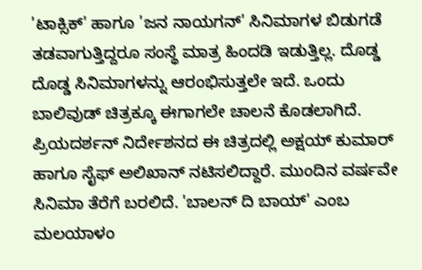'ಟಾಕ್ಸಿಕ್' ಹಾಗೂ 'ಜನ ನಾಯಗನ್' ಸಿನಿಮಾಗಳ ಬಿಡುಗಡೆ ತಡವಾಗುತ್ತಿದ್ದರೂ ಸಂಸ್ಥೆ ಮಾತ್ರ ಹಿಂದಡಿ ಇಡುತ್ತಿಲ್ಲ. ದೊಡ್ಡ ದೊಡ್ಡ ಸಿನಿಮಾಗಳನ್ನು ಆರಂಭಿಸುತ್ತಲೇ ಇದೆ. ಒಂದು ಬಾಲಿವುಡ್ ಚಿತ್ರಕ್ಕೂ ಈಗಾಗಲೇ ಚಾಲನೆ ಕೊಡಲಾಗಿದೆ. ಪ್ರಿಯದರ್ಶನ್ ನಿರ್ದೇಶನದ ಈ ಚಿತ್ರದಲ್ಲಿ ಅಕ್ಷಯ್ ಕುಮಾರ್ ಹಾಗೂ ಸೈಫ್ ಅಲಿಖಾನ್ ನಟಿಸಲಿದ್ದಾರೆ. ಮುಂದಿನ ವರ್ಷವೇ ಸಿನಿಮಾ ತೆರೆಗೆ ಬರಲಿದೆ. 'ಬಾಲನ್ ದಿ ಬಾಯ್' ಎಂಬ ಮಲಯಾಳಂ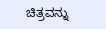ಚಿತ್ರವನ್ನು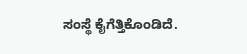ಸಂಸ್ಥೆ ಕೈಗೆತ್ತಿಕೊಂಡಿದೆ.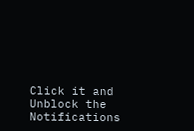Click it and Unblock the Notifications